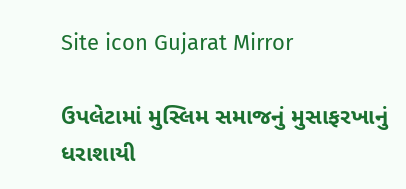Site icon Gujarat Mirror

ઉપલેટામાં મુસ્લિમ સમાજનું મુસાફરખાનું ધરાશાયી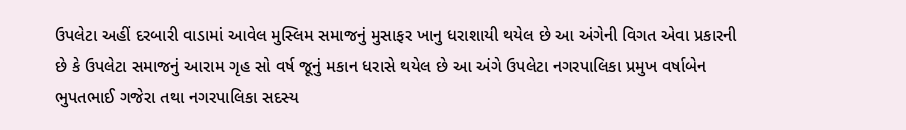ઉપલેટા અહીં દરબારી વાડામાં આવેલ મુસ્લિમ સમાજનું મુસાફર ખાનુ ધરાશાયી થયેલ છે આ અંગેની વિગત એવા પ્રકારની છે કે ઉપલેટા સમાજનું આરામ ગૃહ સો વર્ષ જૂનું મકાન ધરાસે થયેલ છે આ અંગે ઉપલેટા નગરપાલિકા પ્રમુખ વર્ષાબેન ભુપતભાઈ ગજેરા તથા નગરપાલિકા સદસ્ય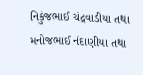નિકુંજભાઈ ચંદ્રવાડીયા તથા મનોજભાઈ નંદાણીયા તથા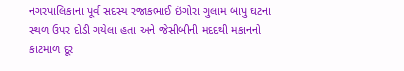નગરપાલિકાના પૂર્વ સદસ્ય રજાકભાઈ ઇંગોરા ગુલામ બાપુ ઘટના સ્થળ ઉપર દોડી ગયેલા હતા અને જેસીબીની મદદથી મકાનનો કાટમાળ દૂર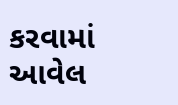કરવામાં આવેલ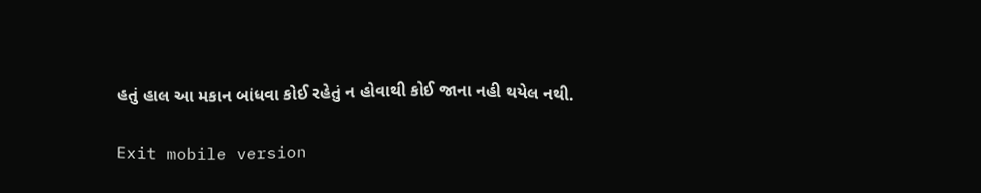હતું હાલ આ મકાન બાંધવા કોઈ રહેતું ન હોવાથી કોઈ જાના નહી થયેલ નથી.

Exit mobile version